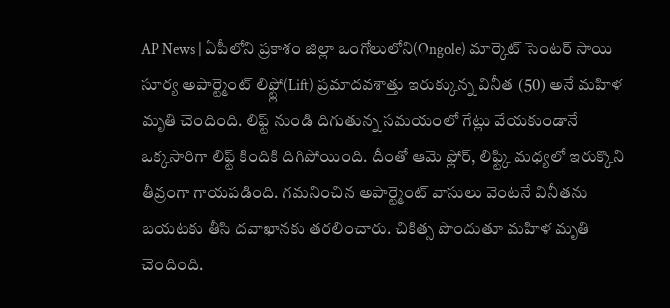AP News | ఏపీలోని ప్రకాశం జిల్లా ఒంగోలులోని(Ongole) మార్కెట్ సెంటర్ సాయి సూర్య అపార్ట్మెంట్ లిఫ్ట్లో(Lift) ప్రమాదవశాత్తు ఇరుక్కున్న వినీత (50) అనే మహిళ మృతి చెందింది. లిఫ్ట్ నుండి దిగుతున్న సమయంలో గేట్లు వేయకుండానే ఒక్కసారిగా లిఫ్ట్ కిందికి దిగిపోయింది. దీంతో ఆమె ఫ్లోర్, లిఫ్ట్కి మధ్యలో ఇరుక్కొని తీవ్రంగా గాయపడింది. గమనించిన అపార్ట్మెంట్ వాసులు వెంటనే వినీతను బయటకు తీసి దవాఖానకు తరలించారు. చికిత్స పొందుతూ మహిళ మృతి చెందింది.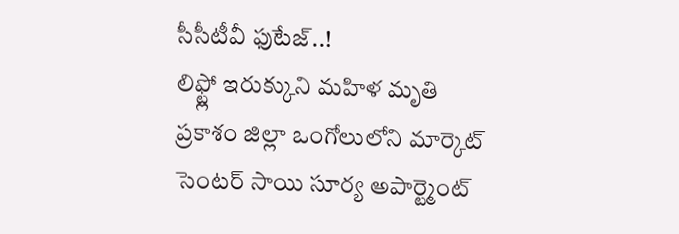సీసీటీవీ ఫుటేజ్..!
లిఫ్ట్లో ఇరుక్కుని మహిళ మృతి
ప్రకాశం జిల్లా ఒంగోలులోని మార్కెట్ సెంటర్ సాయి సూర్య అపార్ట్మెంట్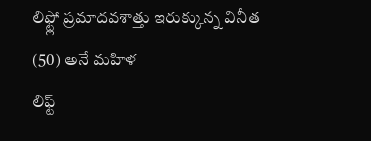లిఫ్ట్లో ప్రమాదవశాత్తు ఇరుక్కున్న వినీత (50) అనే మహిళ
లిఫ్ట్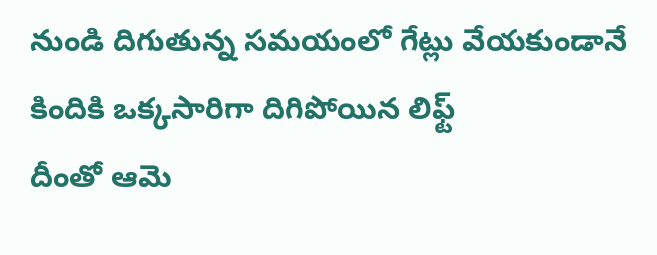నుండి దిగుతున్న సమయంలో గేట్లు వేయకుండానే కిందికి ఒక్కసారిగా దిగిపోయిన లిఫ్ట్
దీంతో ఆమె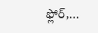ఫ్లోర్,…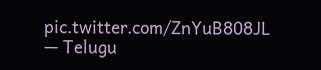pic.twitter.com/ZnYuB808JL
— Telugu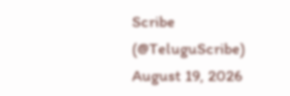Scribe (@TeluguScribe) August 19, 2026